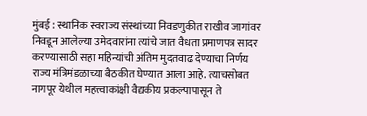मुंबई : स्थानिक स्वराज्य संस्थांच्या निवडणुकीत राखीव जागांवर निवडून आलेल्या उमेदवारांना त्यांचे जात वैधता प्रमाणपत्र सादर करण्यासाठी सहा महिन्यांची अंतिम मुदतवाढ देण्याचा निर्णय राज्य मंत्रिमंडळाच्या बैठकीत घेण्यात आला आहे. त्याचसोबत नागपूर येथील महत्त्वाकांक्षी वैद्यकीय प्रकल्पापासून ते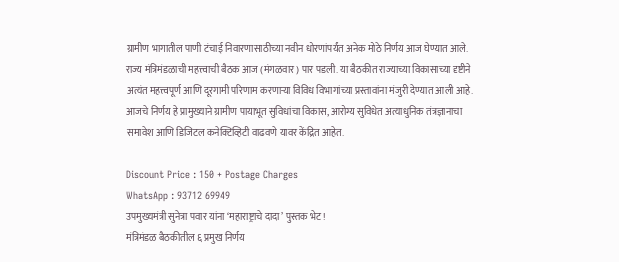ग्रामीण भागातील पाणी टंचाई निवारणासाठीच्या नवीन धोरणांपर्यंत अनेक मोठे निर्णय आज घेण्यात आले.
राज्य मंत्रिमंडळाची महत्त्वाची बैठक आज (मंगळवार) पार पडली. या बैठकीत राज्याच्या विकासाच्या दृष्टीने अत्यंत महत्त्वपूर्ण आणि दूरगामी परिणाम करणाऱ्या विविध विभागांच्या प्रस्तावांना मंजुरी देण्यात आली आहे. आजचे निर्णय हे प्रामुख्याने ग्रामीण पायाभूत सुविधांचा विकास, आरोग्य सुविधेत अत्याधुनिक तंत्रज्ञानाचा समावेश आणि डिजिटल कनेक्टिव्हिटी वाढवणे यावर केंद्रित आहेत.

Discount Price : 150 + Postage Charges
WhatsApp : 93712 69949
उपमुख्यमंत्री सुनेत्रा पवार यांना ‘महाराष्ट्राचे दादा’ पुस्तक भेट!
मंत्रिमंडळ बैठकीतील ६ प्रमुख निर्णय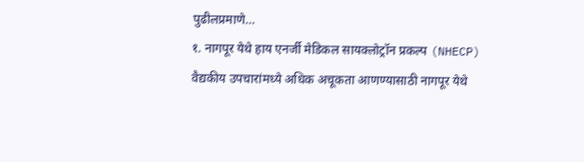पुढीलप्रमाणे…
१. नागपूर येथे हाय एनर्जी मेडिकल सायक्लोट्रॉन प्रकल्प (NHECP)
वैद्यकीय उपचारांमध्ये अधिक अचूकता आणण्यासाठी नागपूर येथे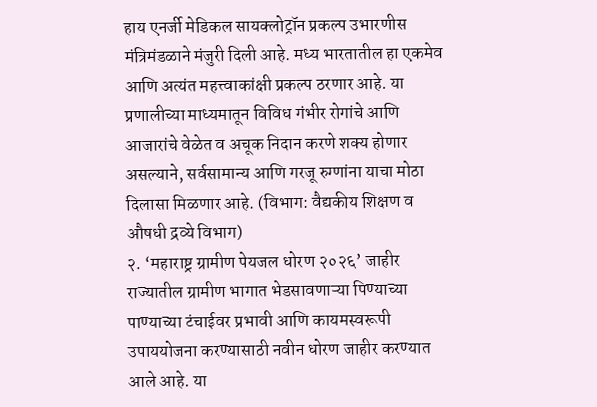हाय एनर्जी मेडिकल सायक्लोट्रॉन प्रकल्प उभारणीस मंत्रिमंडळाने मंजुरी दिली आहे. मध्य भारतातील हा एकमेव आणि अत्यंत महत्त्वाकांक्षी प्रकल्प ठरणार आहे. या प्रणालीच्या माध्यमातून विविध गंभीर रोगांचे आणि आजारांचे वेळेत व अचूक निदान करणे शक्य होणार असल्याने, सर्वसामान्य आणि गरजू रुग्णांना याचा मोठा दिलासा मिळणार आहे. (विभाग: वैद्यकीय शिक्षण व औषधी द्रव्ये विभाग)
२. ‘महाराष्ट्र ग्रामीण पेयजल धोरण २०२६’ जाहीर
राज्यातील ग्रामीण भागात भेडसावणाऱ्या पिण्याच्या पाण्याच्या टंचाईवर प्रभावी आणि कायमस्वरूपी उपाययोजना करण्यासाठी नवीन धोरण जाहीर करण्यात आले आहे. या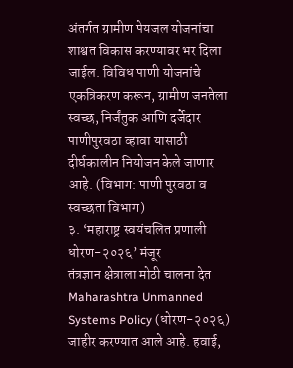अंतर्गत ग्रामीण पेयजल योजनांचा शाश्वत विकास करण्यावर भर दिला जाईल. विविध पाणी योजनांचे एकत्रिकरण करून, ग्रामीण जनतेला स्वच्छ, निर्जंतुक आणि दर्जेदार पाणीपुरवठा व्हावा यासाठी दीर्घकालीन नियोजन केले जाणार आहे. (विभाग: पाणी पुरवठा व स्वच्छता विभाग)
३. ‘महाराष्ट्र स्वयंचलित प्रणाली धोरण-२०२६’ मंजूर
तंत्रज्ञान क्षेत्राला मोठी चालना देत Maharashtra Unmanned Systems Policy (धोरण-२०२६) जाहीर करण्यात आले आहे. हवाई,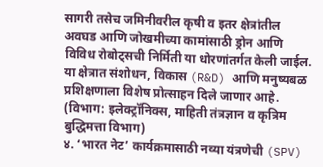सागरी तसेच जमिनीवरील कृषी व इतर क्षेत्रांतील अवघड आणि जोखमीच्या कामांसाठी ड्रोन आणि विविध रोबोट्सची निर्मिती या धोरणांतर्गत केली जाईल. या क्षेत्रात संशोधन, विकास (R&D) आणि मनुष्यबळ प्रशिक्षणाला विशेष प्रोत्साहन दिले जाणार आहे. (विभाग: इलेक्ट्रॉनिक्स, माहिती तंत्रज्ञान व कृत्रिम बुद्धिमत्ता विभाग)
४. ‘भारत नेट’ कार्यक्रमासाठी नव्या यंत्रणेची (SPV)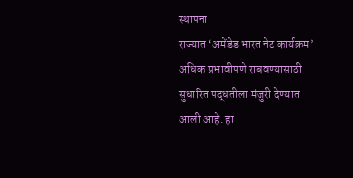स्थापना
राज्यात ‘अमेंडेड भारत नेट कार्यक्रम’ अधिक प्रभावीपणे राबवण्यासाठी सुधारित पद्धतीला मंजुरी देण्यात आली आहे. हा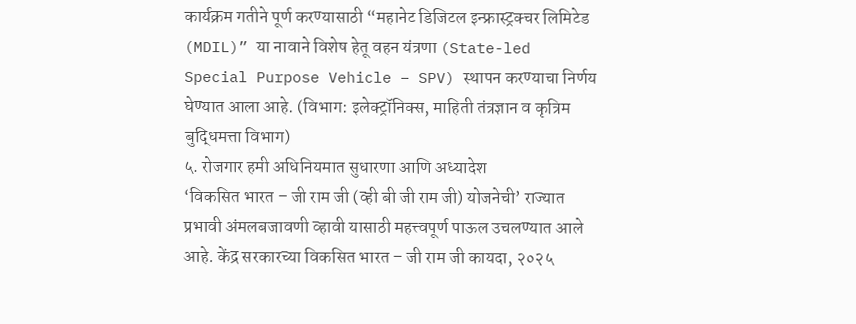कार्यक्रम गतीने पूर्ण करण्यासाठी “महानेट डिजिटल इन्फ्रास्ट्रक्चर लिमिटेड (MDIL)” या नावाने विशेष हेतू वहन यंत्रणा (State-led Special Purpose Vehicle – SPV) स्थापन करण्याचा निर्णय घेण्यात आला आहे. (विभाग: इलेक्ट्रॉनिक्स, माहिती तंत्रज्ञान व कृत्रिम बुद्धिमत्ता विभाग)
५. रोजगार हमी अधिनियमात सुधारणा आणि अध्यादेश
‘विकसित भारत – जी राम जी (व्ही बी जी राम जी) योजनेची’ राज्यात प्रभावी अंमलबजावणी व्हावी यासाठी महत्त्वपूर्ण पाऊल उचलण्यात आले आहे. केंद्र सरकारच्या विकसित भारत – जी राम जी कायदा, २०२५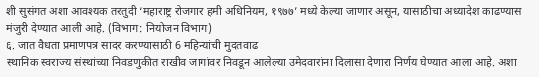शी सुसंगत अशा आवश्यक तरतुदी ‘महाराष्ट्र रोजगार हमी अधिनियम, १९७७’ मध्ये केल्या जाणार असून, यासाठीचा अध्यादेश काढण्यास मंजुरी देण्यात आली आहे. (विभाग: नियोजन विभाग)
६. जात वैधता प्रमाणपत्र सादर करण्यासाठी 6 महिन्यांची मुदतवाढ
स्थानिक स्वराज्य संस्थांच्या निवडणुकीत राखीव जागांवर निवडून आलेल्या उमेदवारांना दिलासा देणारा निर्णय घेण्यात आला आहे. अशा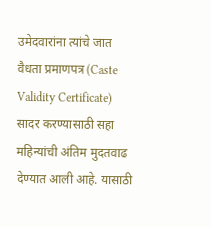उमेदवारांना त्यांचे जात वैधता प्रमाणपत्र (Caste Validity Certificate) सादर करण्यासाठी सहा महिन्यांची अंतिम मुदतवाढ देण्यात आली आहे. यासाठी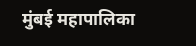मुंबई महापालिका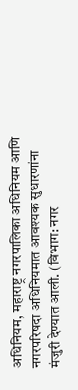अधिनियम, महाराष्ट्र नगरपालिका अधिनियम आणि नगरपरिषदा अधिनियमात आवश्यक सुधारणांना मंजुरी देण्यात आली. (विभाग: नगर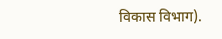विकास विभाग).